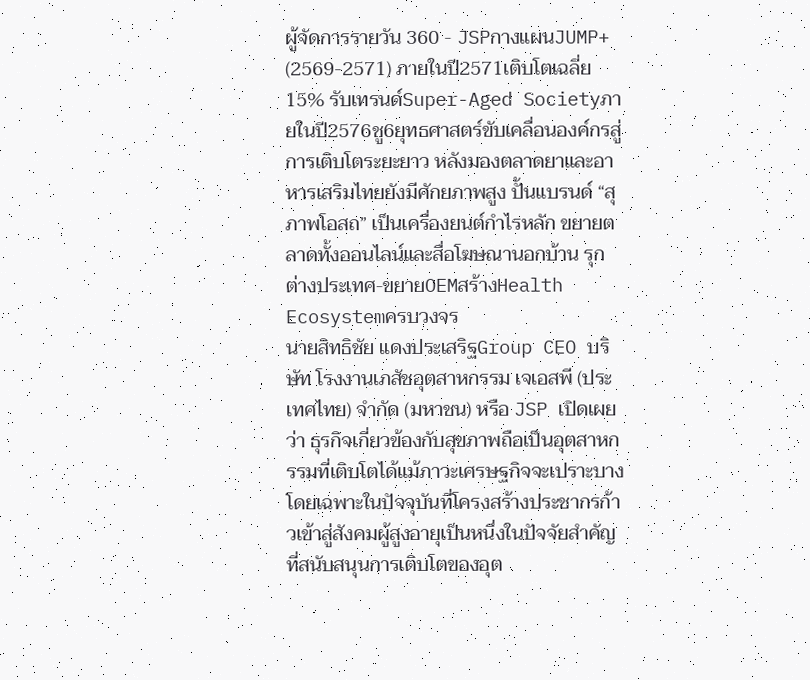ผู้จัดการรายวัน 360 - JSPกางแผนJUMP+ (2569-2571) ภายในปี2571เติบโตเฉลี่ย15% รับเทรนด์Super-Aged Societyภายในปี2576ชู6ยุทธศาสตร์ขับเคลื่อนองค์กรสู่การเติบโตระยะยาว หลังมองตลาดยาและอาหารเสริมไทยยังมีศักยภาพสูง ปั้นแบรนด์ “สุภาพโอสถ” เป็นเครื่องยนต์กำไรหลัก ขยายตลาดทั้งออนไลน์และสื่อโฆษณานอกบ้าน รุกต่างประเทศ-ขยายOEMสร้างHealth Ecosystemครบวงจร
นายสิทธิชัย แดงประเสริฐGroup CEO บริษัท โรงงานเภสัชอุตสาหกรรม เจเอสพี (ประเทศไทย) จำกัด (มหาชน) หรือ JSP เปิดเผยว่า ธุรกิจเกี่ยวข้องกับสุขภาพถือเป็นอุตสาหกรรมที่เติบโตได้แม้ภาวะเศรษฐกิจจะเปราะบางโดยเฉพาะในปัจจุบันที่โครงสร้างประชากรก้าวเข้าสู่สังคมผู้สูงอายุเป็นหนึ่งในปัจจัยสำคัญที่สนับสนุนการเติบโตของอุต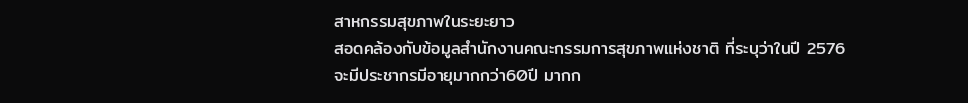สาหกรรมสุขภาพในระยะยาว
สอดคล้องกับข้อมูลสำนักงานคณะกรรมการสุขภาพแห่งชาติ ที่ระบุว่าในปี 2576
จะมีประชากรมีอายุมากกว่า60ปี มากก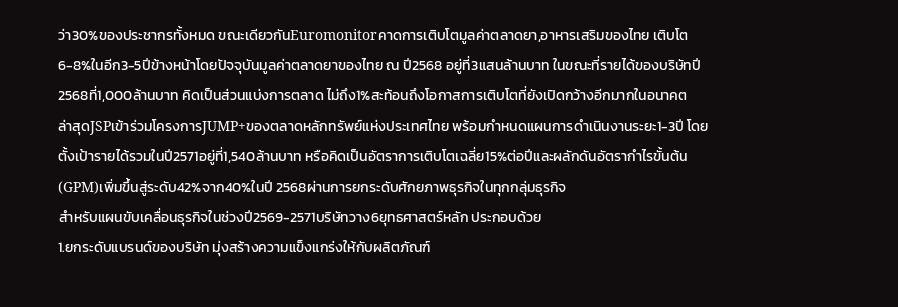ว่า30%ของประชากรทั้งหมด ขณะเดียวกันEuromonitorคาดการเติบโตมูลค่าตลาดยา,อาหารเสริมของไทย เติบโต6-8%ในอีก3-5ปีข้างหน้าโดยปัจจุบันมูลค่าตลาดยาของไทย ณ ปี2568 อยู่ที่3แสนล้านบาท ในขณะที่รายได้ของบริษัทปี2568ที่1,000ล้านบาท คิดเป็นส่วนแบ่งการตลาด ไม่ถึง1%สะท้อนถึงโอกาสการเติบโตที่ยังเปิดกว้างอีกมากในอนาคต
ล่าสุดJSPเข้าร่วมโครงการJUMP+ของตลาดหลักทรัพย์แห่งประเทศไทย พร้อมกำหนดแผนการดำเนินงานระยะ1-3ปี โดยตั้งเป้ารายได้รวมในปี2571อยู่ที่1,540ล้านบาท หรือคิดเป็นอัตราการเติบโตเฉลี่ย15%ต่อปีและผลักดันอัตรากำไรขั้นต้น (GPM)เพิ่มขึ้นสู่ระดับ42%จาก40%ในปี 2568ผ่านการยกระดับศักยภาพธุรกิจในทุกกลุ่มธุรกิจ
สำหรับแผนขับเคลื่อนธุรกิจในช่วงปี2569-2571บริษัทวาง6ยุทธศาสตร์หลัก ประกอบด้วย
1.ยกระดับแบรนด์ของบริษัท มุ่งสร้างความแข็งแกร่งให้กับผลิตภัณฑ์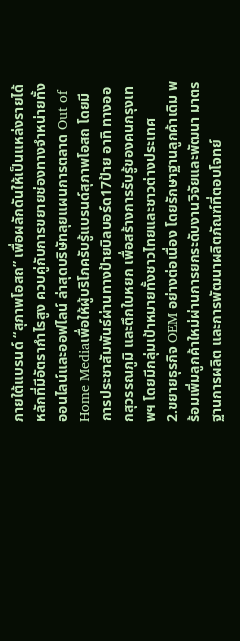ภายใต้แบรนด์ “สุภาพโอสถ” เพื่อผลักดันให้เป็นแหล่งรายได้หลักที่มีอัตรากำไรสูง ควบคู่กับการขยายช่องทางจำหน่ายทั้งออนไลน์และออฟไลน์ ล่าสุดบริษัทลุยแผนการตลาด Out of Home Mediaเพื่อให้ผู้บริโภครับรู้แบรนด์สุภาพโอสถ โดยมีการประชาสัมพันธ์ผ่านทางป้ายบิลบอร์ด17ป้าย อาทิ ทางออกสุวรรณภูมิ และตึกใบหยก เพื่อสร้างการรับรู้ของคนกรุงเทพฯ โดยมีกลุ่มเป้าหมายทั้งชาวไทยและชาวต่างประเทศ
2.ขยายธุรกิจ OEM อย่างต่อเนื่อง โดยรักษาฐานลูกค้าเดิม พร้อมเพิ่มลูกค้าใหม่ผ่านการยกระดับงานวิจัยและพัฒนา มาตรฐานการผลิต และการพัฒนาผลิตภัณฑ์ที่ตอบโจทย์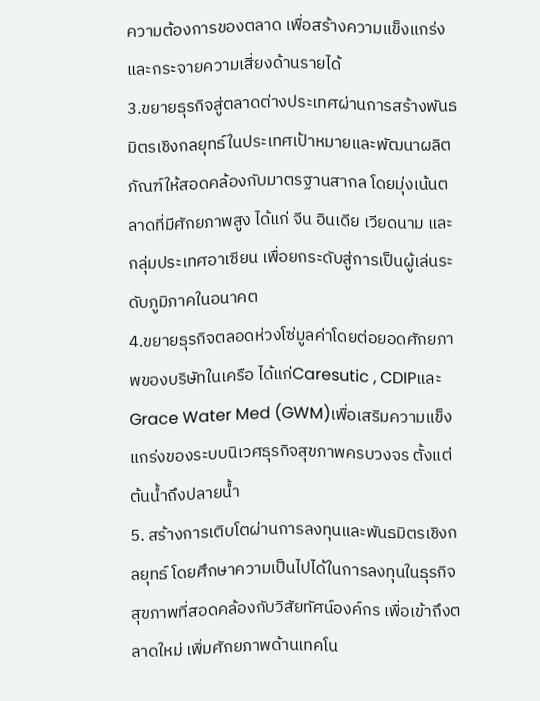ความต้องการของตลาด เพื่อสร้างความแข็งแกร่งและกระจายความเสี่ยงด้านรายได้
3.ขยายธุรกิจสู่ตลาดต่างประเทศผ่านการสร้างพันธมิตรเชิงกลยุทธ์ในประเทศเป้าหมายและพัฒนาผลิตภัณฑ์ให้สอดคล้องกับมาตรฐานสากล โดยมุ่งเน้นตลาดที่มีศักยภาพสูง ได้แก่ จีน อินเดีย เวียดนาม และกลุ่มประเทศอาเซียน เพื่อยกระดับสู่การเป็นผู้เล่นระดับภูมิภาคในอนาคต
4.ขยายธุรกิจตลอดห่วงโซ่มูลค่าโดยต่อยอดศักยภาพของบริษัทในเครือ ได้แก่Caresutic , CDIPและGrace Water Med (GWM)เพื่อเสริมความแข็งแกร่งของระบบนิเวศธุรกิจสุขภาพครบวงจร ตั้งแต่ต้นน้ำถึงปลายน้ำ
5. สร้างการเติบโตผ่านการลงทุนและพันธมิตรเชิงกลยุทธ์ โดยศึกษาความเป็นไปได้ในการลงทุนในธุรกิจสุขภาพที่สอดคล้องกับวิสัยทัศน์องค์กร เพื่อเข้าถึงตลาดใหม่ เพิ่มศักยภาพด้านเทคโน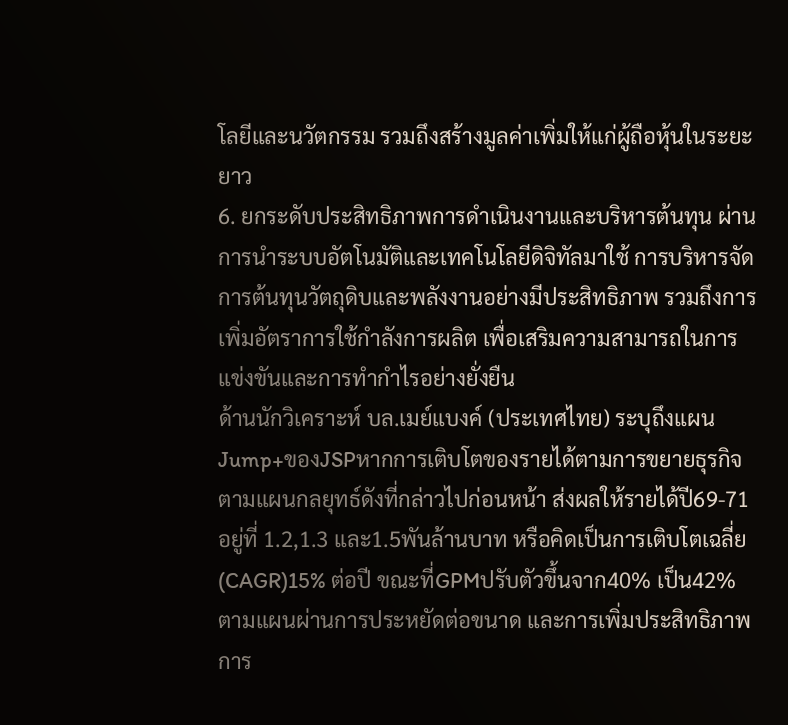โลยีและนวัตกรรม รวมถึงสร้างมูลค่าเพิ่มให้แก่ผู้ถือหุ้นในระยะยาว
6. ยกระดับประสิทธิภาพการดำเนินงานและบริหารต้นทุน ผ่านการนำระบบอัตโนมัติและเทคโนโลยีดิจิทัลมาใช้ การบริหารจัดการต้นทุนวัตถุดิบและพลังงานอย่างมีประสิทธิภาพ รวมถึงการเพิ่มอัตราการใช้กำลังการผลิต เพื่อเสริมความสามารถในการแข่งขันและการทำกำไรอย่างยั่งยืน
ด้านนักวิเคราะห์ บล.เมย์แบงค์ (ประเทศไทย) ระบุถึงแผนJump+ของJSPหากการเติบโตของรายได้ตามการขยายธุรกิจตามแผนกลยุทธ์ดังที่กล่าวไปก่อนหน้า ส่งผลให้รายได้ปี69-71อยู่ที่ 1.2,1.3 และ1.5พันล้านบาท หรือคิดเป็นการเติบโตเฉลี่ย (CAGR)15% ต่อปี ขณะที่GPMปรับตัวขึ้นจาก40% เป็น42% ตามแผนผ่านการประหยัดต่อขนาด และการเพิ่มประสิทธิภาพการ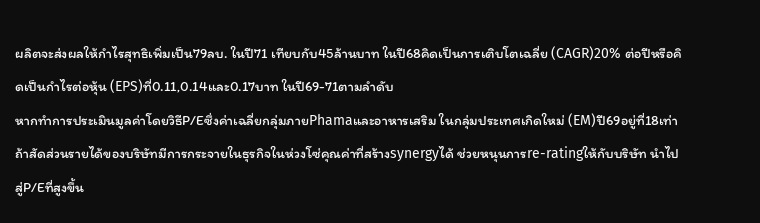ผลิตจะส่งผลให้กำไรสุทธิเพิ่มเป็น79ลบ. ในปี71 เทียบกับ45ล้านบาท ในปี68คิดเป็นการเติบโตเฉลี่ย (CAGR)20% ต่อปีหรือคิดเป็นกำไรต่อหุ้น (EPS)ที่0.11,0.14และ0.17บาท ในปี69-71ตามลำดับ
หากทำการประเมินมูลค่าโดยวิธีP/Eซึ่งค่าเฉลี่ยกลุ่มภายPhamaและอาหารเสริม ในกลุ่มประเทศเกิดใหม่ (EM)ปี69อยู่ที่18เท่า ถ้าสัดส่วนรายได้ของบริษัทมีการกระจายในธุรกิจในห่วงโซ่คุณค่าที่สร้างsynergyได้ ช่วยหนุนการre-ratingให้กับบริษัท นำไปสู่P/Eที่สูงขึ้น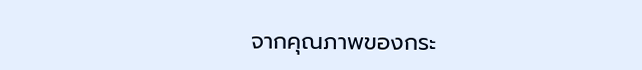จากคุณภาพของกระ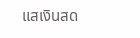แสเงินสด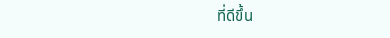ที่ดีขึ้น